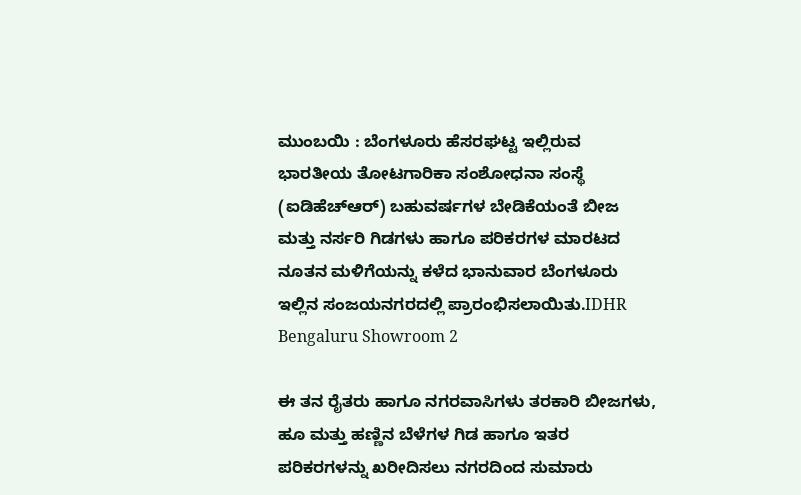ಮುಂಬಯಿ : ಬೆಂಗಳೂರು ಹೆಸರಘಟ್ಟ ಇಲ್ಲಿರುವ ಭಾರತೀಯ ತೋಟಗಾರಿಕಾ ಸಂಶೋಧನಾ ಸಂಸ್ಥೆ (ಐಡಿಹೆಚ್‌ಆರ್) ಬಹುವರ್ಷಗಳ ಬೇಡಿಕೆಯಂತೆ ಬೀಜ ಮತ್ತು ನರ್ಸರಿ ಗಿಡಗಳು ಹಾಗೂ ಪರಿಕರಗಳ ಮಾರಟದ ನೂತನ ಮಳಿಗೆಯನ್ನು ಕಳೆದ ಭಾನುವಾರ ಬೆಂಗಳೂರು ಇಲ್ಲಿನ ಸಂಜಯನಗರದಲ್ಲಿ ಪ್ರಾರಂಭಿಸಲಾಯಿತು.IDHR Bengaluru Showroom 2

ಈ ತನ ರೈತರು ಹಾಗೂ ನಗರವಾಸಿಗಳು ತರಕಾರಿ ಬೀಜಗಳು, ಹೂ ಮತ್ತು ಹಣ್ಣಿನ ಬೆಳೆಗಳ ಗಿಡ ಹಾಗೂ ಇತರ ಪರಿಕರಗಳನ್ನು ಖರೀದಿಸಲು ನಗರದಿಂದ ಸುಮಾರು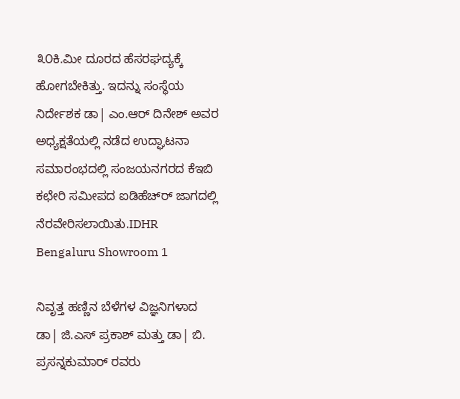೩೦ಕಿ.ಮೀ ದೂರದ ಹೆಸರಘದ್ಯಕ್ಕೆ ಹೋಗಬೇಕಿತ್ತು. ಇದನ್ನು ಸಂಸ್ಥೆಯ ನಿರ್ದೇಶಕ ಡಾ| ಎಂ.ಆರ್ ದಿನೇಶ್ ಅವರ ಅಧ್ಯಕ್ಷತೆಯಲ್ಲಿ ನಡೆದ ಉದ್ಘಾಟನಾ ಸಮಾರಂಭದಲ್ಲಿ ಸಂಜಯನಗರದ ಕೆಇಬಿ ಕಛೇರಿ ಸಮೀಪದ ಐಡಿಹೆಚ್‌ರ್ ಜಾಗದಲ್ಲಿ ನೆರವೇರಿಸಲಾಯಿತು.IDHR Bengaluru Showroom 1

ನಿವೃತ್ತ ಹಣ್ಣಿನ ಬೆಳೆಗಳ ವಿಜ್ಞನಿಗಳಾದ ಡಾ| ಜಿ.ಎಸ್ ಪ್ರಕಾಶ್ ಮತ್ತು ಡಾ| ಬಿ. ಪ್ರಸನ್ನಕುಮಾರ್ ರವರು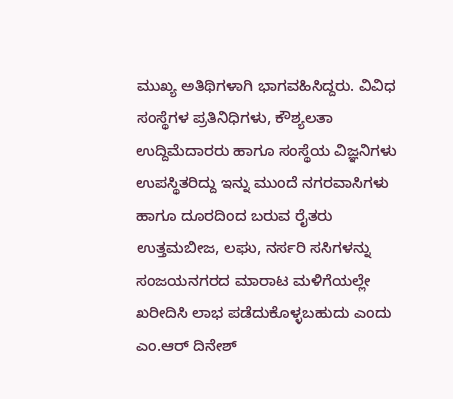ಮುಖ್ಯ ಅತಿಥಿಗಳಾಗಿ ಭಾಗವಹಿಸಿದ್ದರು. ವಿವಿಧ ಸಂಸ್ಥೆಗಳ ಪ್ರತಿನಿಧಿಗಳು, ಕೌಶ್ಯಲತಾ ಉದ್ದಿಮೆದಾರರು ಹಾಗೂ ಸಂಸ್ಥೆಯ ವಿಜ್ಞನಿಗಳು ಉಪಸ್ಥಿತರಿದ್ದು ಇನ್ನು ಮುಂದೆ ನಗರವಾಸಿಗಳು ಹಾಗೂ ದೂರದಿಂದ ಬರುವ ರೈತರು ಉತ್ತಮಬೀಜ, ಲಘು, ನರ್ಸರಿ ಸಸಿಗಳನ್ನು ಸಂಜಯನಗರದ ಮಾರಾಟ ಮಳಿಗೆಯಲ್ಲೇ ಖರೀದಿಸಿ ಲಾಭ ಪಡೆದುಕೊಳ್ಳಬಹುದು ಎಂದು ಎಂ.ಆರ್ ದಿನೇಶ್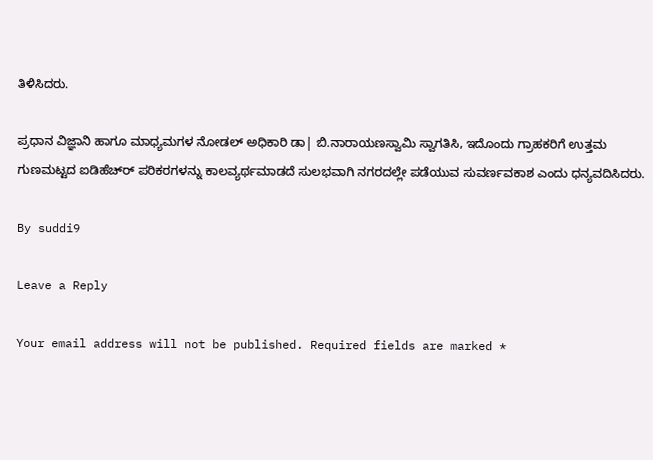ತಿಳಿಸಿದರು.

ಪ್ರಧಾನ ವಿಜ್ಞಾನಿ ಹಾಗೂ ಮಾಧ್ಯಮಗಳ ನೋಡಲ್ ಅಧಿಕಾರಿ ಡಾ| ಬಿ.ನಾರಾಯಣಸ್ವಾಮಿ ಸ್ವಾಗತಿಸಿ, ಇದೊಂದು ಗ್ರಾಹಕರಿಗೆ ಉತ್ತಮ ಗುಣಮಟ್ಟದ ಐಡಿಹೆಚ್‌ರ್ ಪರಿಕರಗಳನ್ನು ಕಾಲವ್ಯರ್ಥಮಾಡದೆ ಸುಲಭವಾಗಿ ನಗರದಲ್ಲೇ ಪಡೆಯುವ ಸುವರ್ಣವಕಾಶ ಎಂದು ಧನ್ಯವದಿಸಿದರು.

By suddi9

Leave a Reply

Your email address will not be published. Required fields are marked *